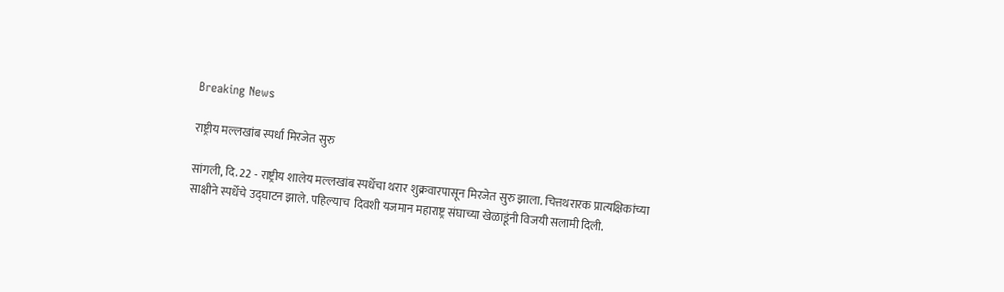Breaking News

राष्ट्रीय मल्लखांब स्पर्धा मिरजेत सुरु

सांगली, दि. 22 - राष्ट्रीय शालेय मल्लखांब स्पर्धेचा थरार शुक्रवारपासून मिरजेत सुरु झाला. चित्तथरारक प्रात्यक्षिकांच्या साक्षीने स्पर्धेचे उद्घाटन झाले. पहिल्याच  दिवशी यजमान महाराष्ट्र संघाच्या खेळाडूंनी विजयी सलामी दिली.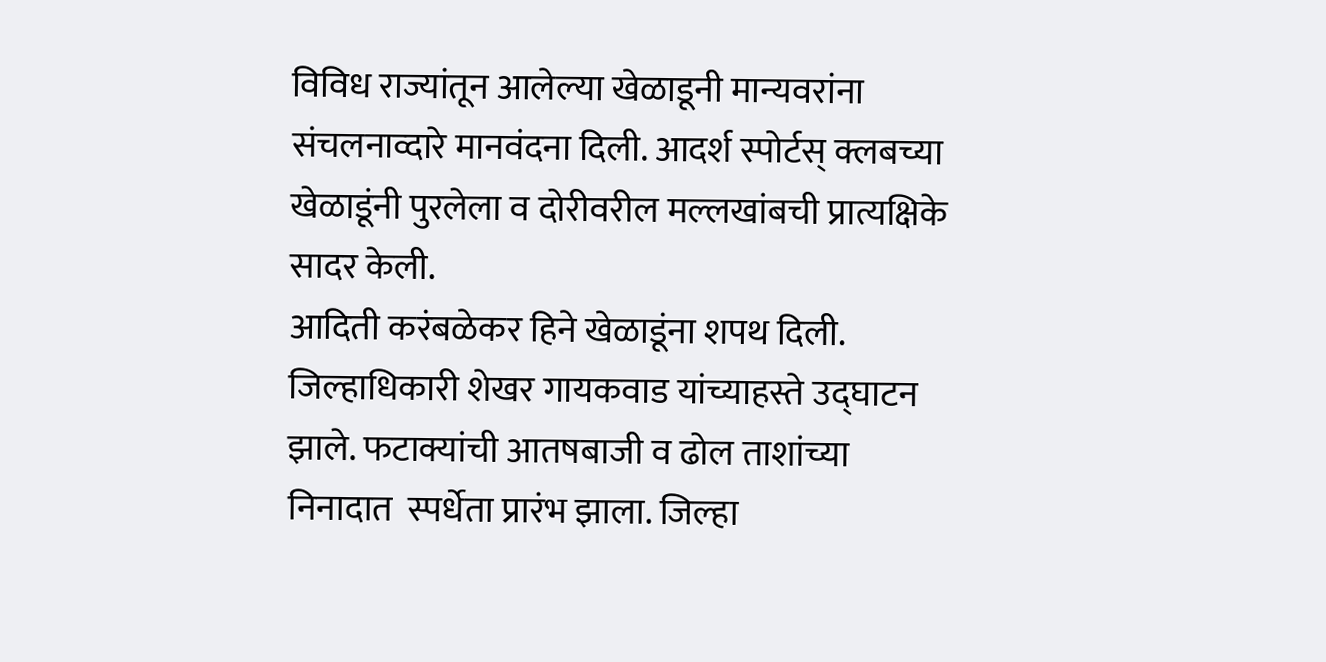विविध राज्यांतून आलेल्या खेळाडूनी मान्यवरांना संचलनाव्दारे मानवंदना दिली. आदर्श स्पोर्टस् क्लबच्या खेळाडूंनी पुरलेला व दोरीवरील मल्लखांबची प्रात्यक्षिके  सादर केली.
आदिती करंबळेकर हिने खेळाडूंना शपथ दिली. जिल्हाधिकारी शेखर गायकवाड यांच्याहस्ते उद्घाटन झाले. फटाक्यांची आतषबाजी व ढोल ताशांच्या निनादात  स्पर्धेता प्रारंभ झाला. जिल्हा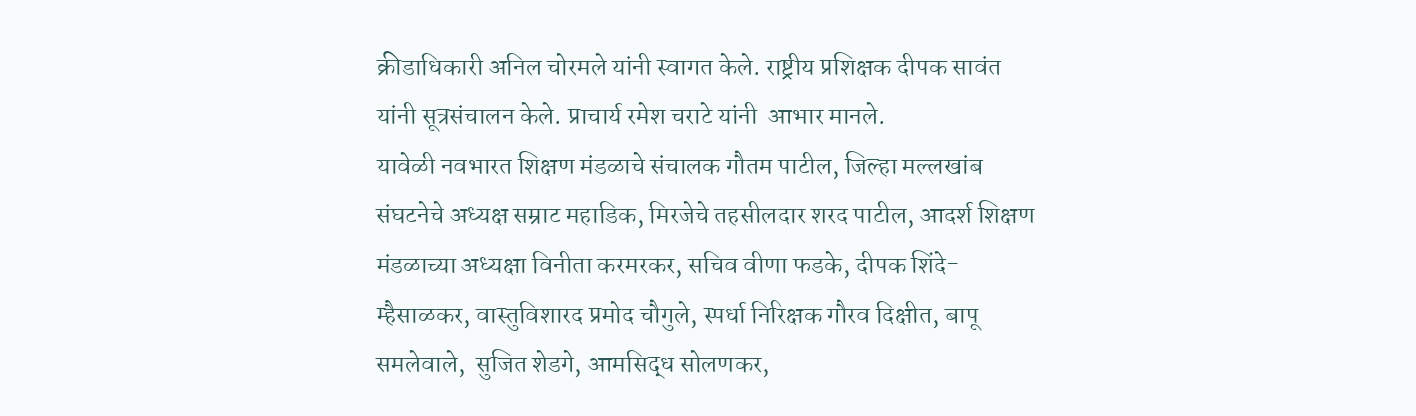क्रीडाधिकारी अनिल चोरमले यांनी स्वागत केले. राष्ट्रीय प्रशिक्षक दीपक सावंत यांनी सूत्रसंचालन केले. प्राचार्य रमेश चराटे यांनी  आभार मानले.
यावेळी नवभारत शिक्षण मंडळाचे संचालक गौतम पाटील, जिल्हा मल्लखांब संघटनेचे अध्यक्ष सम्राट महाडिक, मिरजेचे तहसीलदार शरद पाटील, आदर्श शिक्षण  मंडळाच्या अध्यक्षा विनीता करमरकर, सचिव वीणा फडके, दीपक शिंदे-म्हैसाळकर, वास्तुविशारद प्रमोद चौगुले, स्पर्धा निरिक्षक गौरव दिक्षीत, बापू समलेवाले,  सुजित शेडगे, आमसिद्ध सोलणकर,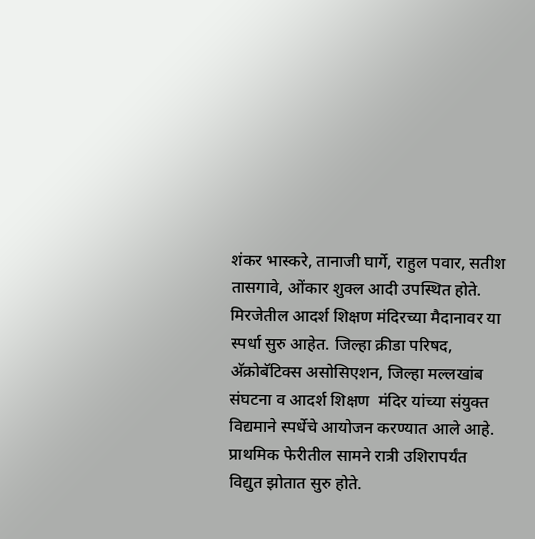शंकर भास्करे, तानाजी घार्गे, राहुल पवार, सतीश तासगावे, ओंकार शुक्ल आदी उपस्थित होते.
मिरजेतील आदर्श शिक्षण मंदिरच्या मैदानावर या स्पर्धा सुरु आहेत. जिल्हा क्रीडा परिषद, अ‍ॅक्रोबॅटिक्स असोसिएशन, जिल्हा मल्लखांब संघटना व आदर्श शिक्षण  मंदिर यांच्या संयुक्त विद्यमाने स्पर्धेचे आयोजन करण्यात आले आहे.
प्राथमिक फेरीतील सामने रात्री उशिरापर्यंत विद्युत झोतात सुरु होते.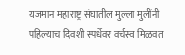यजमान महाराष्ट्र संघातील मुल्ला मुलींनी पहिल्याच दिवशी स्पर्धेवर वर्चस्व मिळवत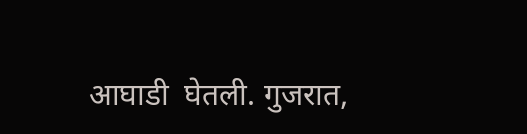आघाडी  घेतली. गुजरात,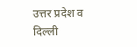उत्तर प्रदेश व दिल्ली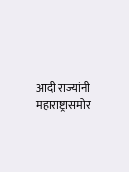आदी राज्यांनी महाराष्ट्रासमोर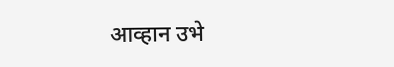आव्हान उभे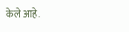केले आहे.